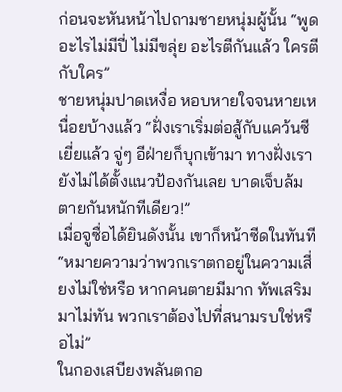ก่อนจะหันหน้าไปถามชายหนุ่มผู้นั้น “พูดอะไรไม่มีปี่ ไม่มีขลุ่ย อะไรตีกันแล้ว ใครตีกับใคร”
ชายหนุ่มปาดเหงื่อ หอบหายใจจนหายเหนื่อยบ้างแล้ว “ฝั่งเราเริ่มต่อสู้กับแคว้นซีเยี่ยแล้ว จู่ๆ อีฝ่ายก็บุกเข้ามา ทางฝั่งเรายังไม่ได้ตั้งแนวป้องกันเลย บาดเจ็บล้มตายกันหนักทีเดียว!”
เมื่อจูซื่อได้ยินดังนั้น เขาก็หน้าซีดในทันที “หมายความว่าพวกเราตกอยู่ในความเสี่ยงไม่ใช่หรือ หากคนตายมีมาก ทัพเสริมมาไม่ทัน พวกเราต้องไปที่สนามรบใช่หรือไม่”
ในกองเสบียงพลันตกอ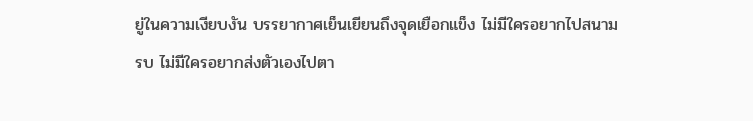ยู่ในความเงียบงัน บรรยากาศเย็นเยียนถึงจุดเยือกแข็ง ไม่มีใครอยากไปสนามรบ ไม่มีใครอยากส่งตัวเองไปตา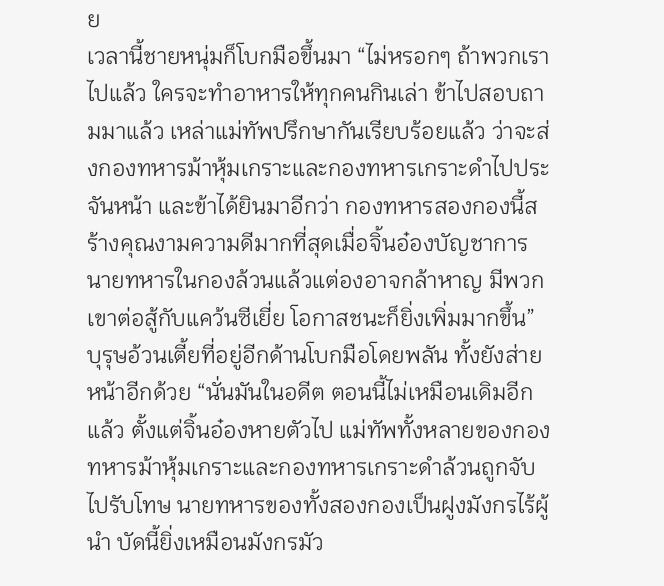ย
เวลานี้ชายหนุ่มก็โบกมือขึ้นมา “ไม่หรอกๆ ถ้าพวกเราไปแล้ว ใครจะทำอาหารให้ทุกคนกินเล่า ข้าไปสอบถามมาแล้ว เหล่าแม่ทัพปรึกษากันเรียบร้อยแล้ว ว่าจะส่งกองทหารม้าหุ้มเกราะและกองทหารเกราะดำไปประจันหน้า และข้าได้ยินมาอีกว่า กองทหารสองกองนี้สร้างคุณงามความดีมากที่สุดเมื่อจิ้นอ๋องบัญชาการ นายทหารในกองล้วนแล้วแต่องอาจกล้าหาญ มีพวกเขาต่อสู้กับแคว้นซีเยี่ย โอกาสชนะก็ยิ่งเพิ่มมากขึ้น”
บุรุษอ้วนเตี้ยที่อยู่อีกด้านโบกมือโดยพลัน ทั้งยังส่ายหน้าอีกด้วย “นั่นมันในอดีต ตอนนี้ไม่เหมือนเดิมอีกแล้ว ตั้งแต่จิ้นอ๋องหายตัวไป แม่ทัพทั้งหลายของกองทหารม้าหุ้มเกราะและกองทหารเกราะดำล้วนถูกจับไปรับโทษ นายทหารของทั้งสองกองเป็นฝูงมังกรไร้ผู้นำ บัดนี้ยิ่งเหมือนมังกรมัว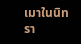เมาในนิทรา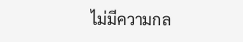ไม่มีความกล